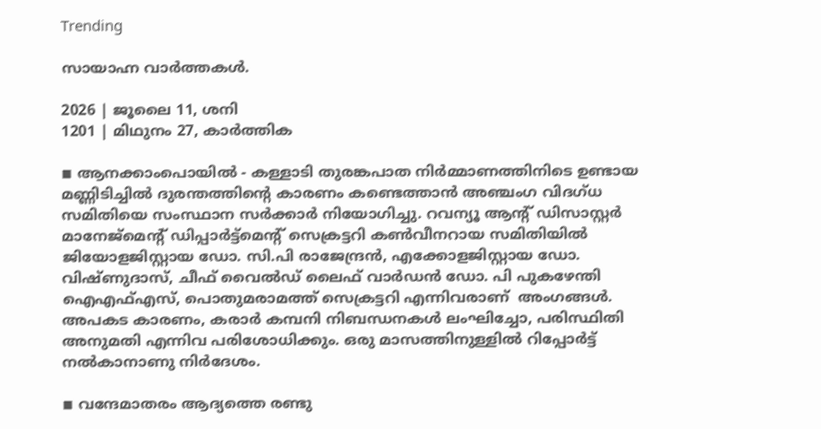Trending

സായാഹ്ന വാര്‍ത്തകള്‍.

2026 | ജൂലൈ 11, ശനി
1201 | മിഥുനം 27, കാര്‍ത്തിക

◾ ആനക്കാംപൊയില്‍ - കള്ളാടി തുരങ്കപാത നിര്‍മ്മാണത്തിനിടെ ഉണ്ടായ മണ്ണിടിച്ചില്‍ ദുരന്തത്തിന്റെ കാരണം കണ്ടെത്താന്‍ അഞ്ചംഗ വിദഗ്ധ സമിതിയെ സംസ്ഥാന സര്‍ക്കാര്‍ നിയോഗിച്ചു. റവന്യൂ ആന്റ് ഡിസാസ്റ്റര്‍ മാനേജ്മെന്റ് ഡിപ്പാര്‍ട്ട്മെന്റ് സെക്രട്ടറി കണ്‍വീനറായ സമിതിയില്‍ ജിയോളജിസ്റ്റായ ഡോ. സി.പി രാജേന്ദ്രന്‍, എക്കോളജിസ്റ്റായ ഡോ. വിഷ്ണുദാസ്, ചീഫ് വൈല്‍ഡ് ലൈഫ് വാര്‍ഡന്‍ ഡോ. പി പുകഴേന്തി ഐഎഫ്എസ്, പൊതുമരാമത്ത് സെക്രട്ടറി എന്നിവരാണ്  അംഗങ്ങള്‍. അപകട കാരണം, കരാര്‍ കമ്പനി നിബന്ധനകള്‍ ലംഘിച്ചോ, പരിസ്ഥിതി അനുമതി എന്നിവ പരിശോധിക്കും. ഒരു മാസത്തിനുള്ളില്‍ റിപ്പോര്‍ട്ട് നല്‍കാനാണു നിര്‍ദേശം.

◾ വന്ദേമാതരം ആദ്യത്തെ രണ്ടു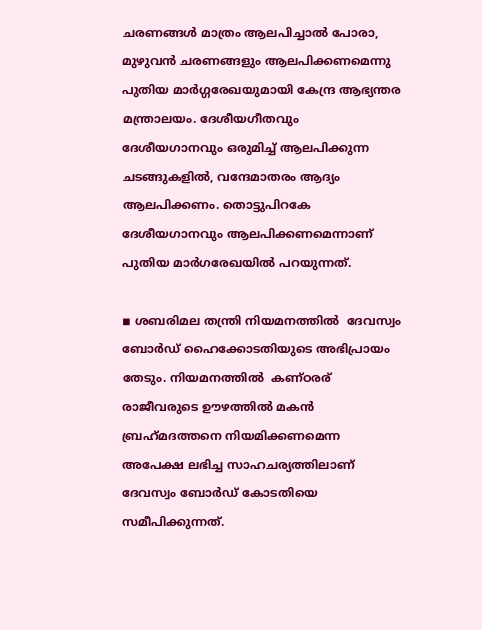ചരണങ്ങള്‍ മാത്രം ആലപിച്ചാല്‍ പോരാ, മുഴുവന്‍ ചരണങ്ങളും ആലപിക്കണമെന്നു പുതിയ മാര്‍ഗ്ഗരേഖയുമായി കേന്ദ്ര ആഭ്യന്തര മന്ത്രാലയം. ദേശീയഗീതവും ദേശീയഗാനവും ഒരുമിച്ച് ആലപിക്കുന്ന ചടങ്ങുകളില്‍, വന്ദേമാതരം ആദ്യം ആലപിക്കണം. തൊട്ടുപിറകേ ദേശീയഗാനവും ആലപിക്കണമെന്നാണ് പുതിയ മാര്‍ഗരേഖയില്‍ പറയുന്നത്.

◾ ശബരിമല തന്ത്രി നിയമനത്തില്‍  ദേവസ്വം ബോര്‍ഡ് ഹൈക്കോടതിയുടെ അഭിപ്രായം തേടും. നിയമനത്തില്‍  കണ്ഠരര് രാജീവരുടെ ഊഴത്തില്‍ മകന്‍ ബ്രഹ്‌മദത്തനെ നിയമിക്കണമെന്ന അപേക്ഷ ലഭിച്ച സാഹചര്യത്തിലാണ് ദേവസ്വം ബോര്‍ഡ് കോടതിയെ സമീപിക്കുന്നത്.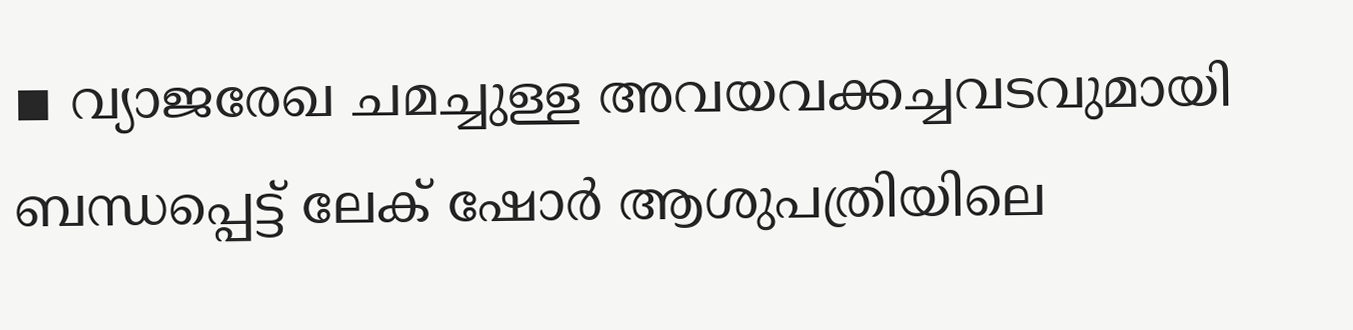◾ വ്യാജരേഖ ചമച്ചുള്ള അവയവക്കച്ചവടവുമായി ബന്ധപ്പെട്ട് ലേക് ഷോര്‍ ആശുപത്രിയിലെ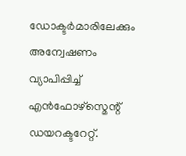ഡോക്ടര്‍മാരിലേക്കും അന്വേഷണം വ്യാപിപ്പിച്ച് എന്‍ഫോഴ്സ്മെന്റ് ഡയറക്ടറേറ്റ്.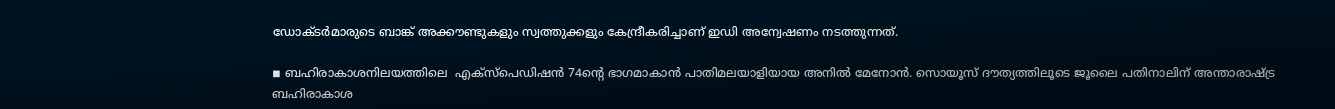ഡോക്ടര്‍മാരുടെ ബാങ്ക് അക്കൗണ്ടുകളും സ്വത്തുക്കളും കേന്ദ്രീകരിച്ചാണ് ഇഡി അന്വേഷണം നടത്തുന്നത്.

◾ ബഹിരാകാശനിലയത്തിലെ  എക്സ്പെഡിഷന്‍ 74ന്റെ ഭാഗമാകാന്‍ പാതിമലയാളിയായ അനില്‍ മേനോന്‍. സൊയൂസ് ദൗത്യത്തിലൂടെ ജൂലൈ പതിനാലിന് അന്താരാഷ്ട്ര ബഹിരാകാശ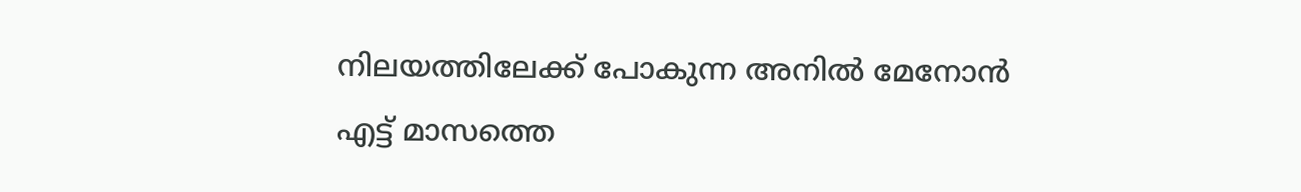നിലയത്തിലേക്ക് പോകുന്ന അനില്‍ മേനോന്‍ എട്ട് മാസത്തെ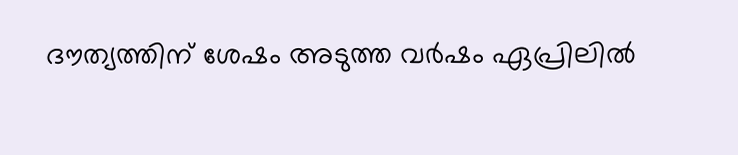ദൗത്യത്തിന് ശേഷം അടുത്ത വര്‍ഷം ഏപ്രിലില്‍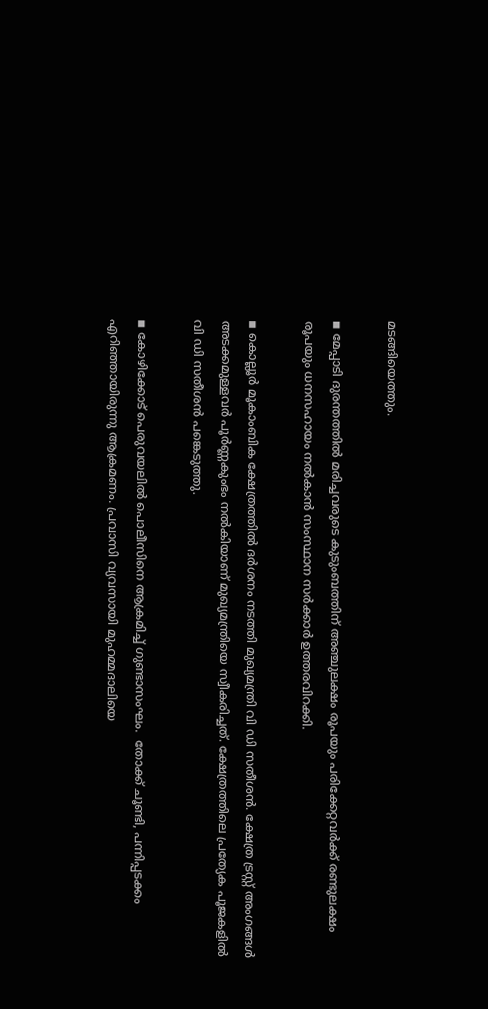മടങ്ങിയെത്തും.

◾ മേപ്പാടി ദുരന്തത്തില്‍ മരിച്ചവരുടെ കുടുംബത്തിന് അഞ്ചുലക്ഷം രൂപയും പരിക്കേറ്റവര്‍ക്ക് രണ്ടുലക്ഷം രൂപയും ധനസഹായം നല്‍കാന്‍ സംസ്ഥാന സര്‍ക്കാര്‍ ഉത്തരവിറക്കി.

◾ കൊല്ലൂര്‍ മൂകാംബിക ക്ഷേത്രത്തില്‍ ദര്‍ശനം നടത്തി മുഖ്യമന്ത്രി വി ഡി സതീശന്‍. ക്ഷേത്ര ട്രസ്റ്റ് അംഗങ്ങള്‍ അടക്കമുള്ളവര്‍ പൂര്‍ണ്ണകുംഭം നല്‍കിയാണ് മുഖ്യമന്ത്രിയെ സ്വീകരിച്ചത്. ക്ഷേത്രത്തിലെ പ്രത്യേക പൂജകളില്‍ വി ഡി സതീശന്‍ പങ്കെടുത്തു.

◾ കോഴിക്കോട് പെരുവയലില്‍ പൊലീസിനെ ആക്രമിച്ച് ഗുണ്ടാസംഘം.  തോക്ക് ചൂണ്ടി, പന്നിപ്പടക്കം എറിഞ്ഞായിരുന്നു ആക്രമണം. പ്രവാസി വ്യവസായി മുഹമ്മദാലിയെ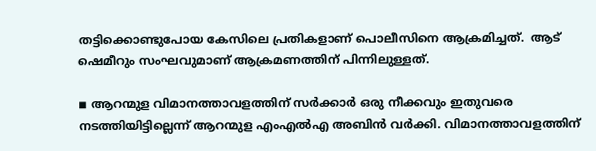തട്ടിക്കൊണ്ടുപോയ കേസിലെ പ്രതികളാണ് പൊലീസിനെ ആക്രമിച്ചത്.  ആട് ഷെമീറും സംഘവുമാണ് ആക്രമണത്തിന് പിന്നിലുള്ളത്.

◾ ആറന്മുള വിമാനത്താവളത്തിന് സര്‍ക്കാര്‍ ഒരു നീക്കവും ഇതുവരെ നടത്തിയിട്ടില്ലെന്ന് ആറന്മുള എംഎല്‍എ അബിന്‍ വര്‍ക്കി. വിമാനത്താവളത്തിന്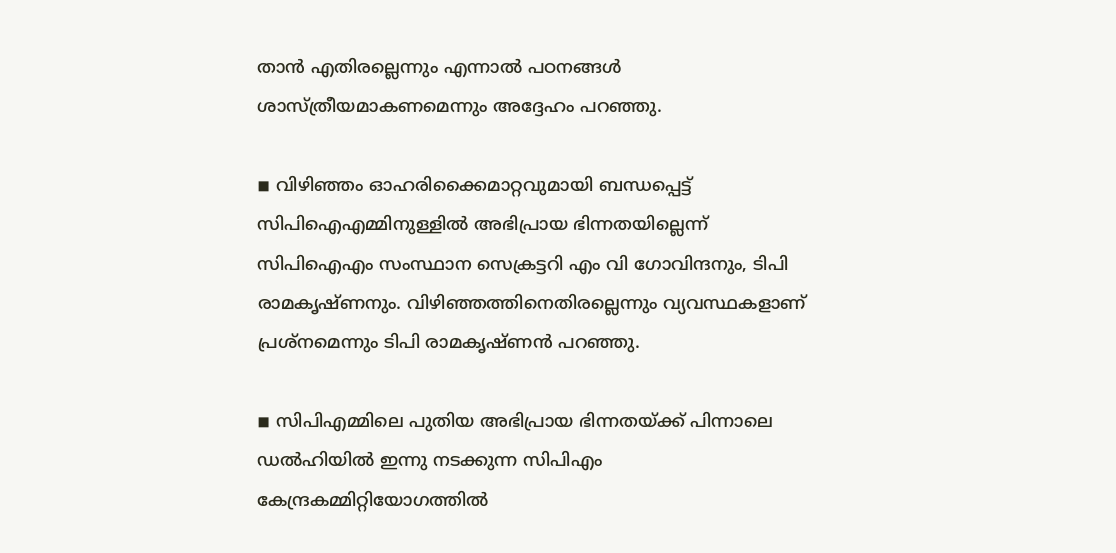താന്‍ എതിരല്ലെന്നും എന്നാല്‍ പഠനങ്ങള്‍ ശാസ്ത്രീയമാകണമെന്നും അദ്ദേഹം പറഞ്ഞു.

◾ വിഴിഞ്ഞം ഓഹരിക്കൈമാറ്റവുമായി ബന്ധപ്പെട്ട് സിപിഐഎമ്മിനുള്ളില്‍ അഭിപ്രായ ഭിന്നതയില്ലെന്ന് സിപിഐഎം സംസ്ഥാന സെക്രട്ടറി എം വി ഗോവിന്ദനും, ടിപി രാമകൃഷ്ണനും. വിഴിഞ്ഞത്തിനെതിരല്ലെന്നും വ്യവസ്ഥകളാണ് പ്രശ്‌നമെന്നും ടിപി രാമകൃഷ്ണന്‍ പറഞ്ഞു.

◾ സിപിഎമ്മിലെ പുതിയ അഭിപ്രായ ഭിന്നതയ്ക്ക് പിന്നാലെ ഡല്‍ഹിയില്‍ ഇന്നു നടക്കുന്ന സിപിഎം കേന്ദ്രകമ്മിറ്റിയോഗത്തില്‍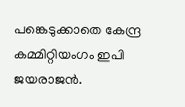പങ്കെടുക്കാതെ കേന്ദ്ര കമ്മിറ്റിയംഗം ഇപി ജയരാജന്‍.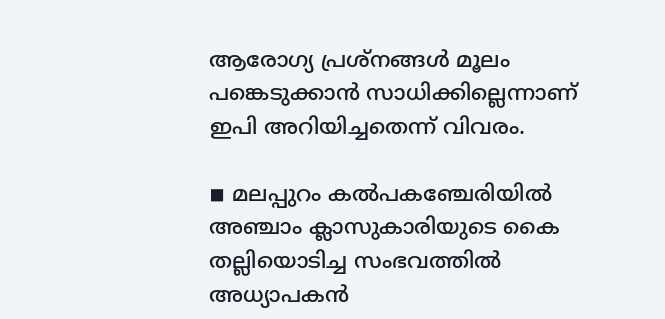ആരോഗ്യ പ്രശ്നങ്ങള്‍ മൂലം പങ്കെടുക്കാന്‍ സാധിക്കില്ലെന്നാണ് ഇപി അറിയിച്ചതെന്ന് വിവരം.

◾ മലപ്പുറം കല്‍പകഞ്ചേരിയില്‍ അഞ്ചാം ക്ലാസുകാരിയുടെ കൈ തല്ലിയൊടിച്ച സംഭവത്തില്‍ അധ്യാപകന്‍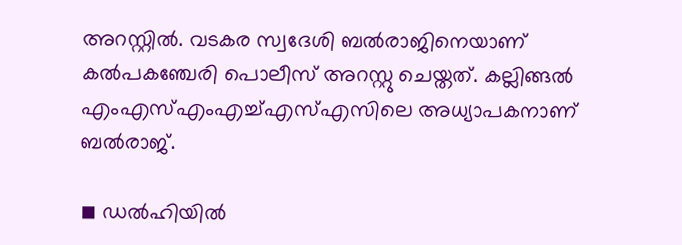അറസ്റ്റില്‍. വടകര സ്വദേശി ബല്‍രാജിനെയാണ് കല്‍പകഞ്ചേരി പൊലീസ് അറസ്റ്റു ചെയ്തത്. കല്ലിങ്ങല്‍ എംഎസ്എംഎച്ച്എസ്എസിലെ അധ്യാപകനാണ് ബല്‍രാജ്.

◾ ഡല്‍ഹിയില്‍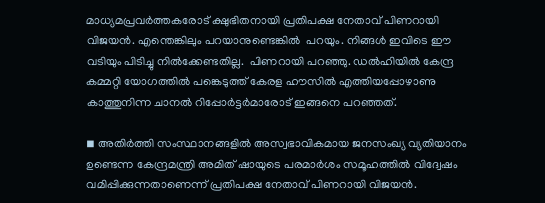മാധ്യമപ്രവര്‍ത്തകരോട് ക്ഷുഭിതനായി പ്രതിപക്ഷ നേതാവ് പിണറായി വിജയന്‍. എന്തെങ്കിലും പറയാനുണ്ടെങ്കില്‍  പറയും. നിങ്ങള്‍ ഇവിടെ ഈ വടിയും പിടിച്ചു നില്‍ക്കേണ്ടതില്ല.  പിണറായി പറഞ്ഞു. ഡല്‍ഹിയില്‍ കേന്ദ്ര കമ്മറ്റി യോഗത്തില്‍ പങ്കെടുത്ത് കേരള ഹൗസില്‍ എത്തിയപ്പോഴാണു കാത്തുനിന്ന ചാനല്‍ റിപ്പോര്‍ട്ടര്‍മാരോട് ഇങ്ങനെ പറഞ്ഞത്.

◾ അതിര്‍ത്തി സംസ്ഥാനങ്ങളില്‍ അസ്വഭാവികമായ ജനസംഖ്യ വ്യതിയാനം ഉണ്ടെന്ന കേന്ദ്രമന്ത്രി അമിത് ഷായുടെ പരമാര്‍ശം സമൂഹത്തില്‍ വിദ്വേഷം വമിപ്പിക്കുന്നതാണെന്ന് പ്രതിപക്ഷ നേതാവ് പിണറായി വിജയന്‍.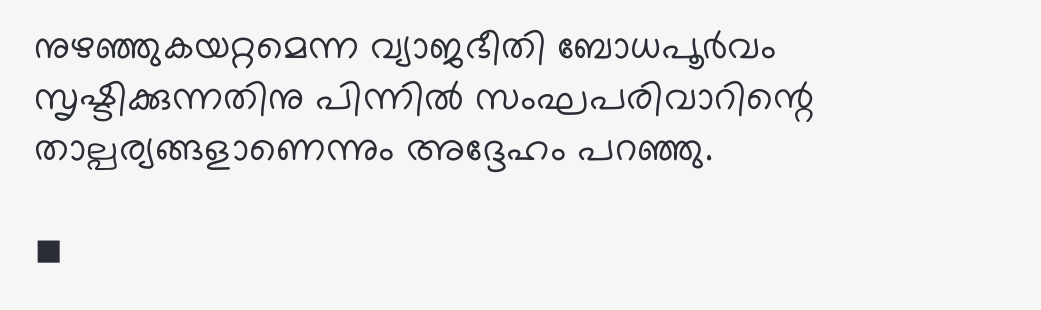നുഴഞ്ഞുകയറ്റമെന്ന വ്യാജഭീതി ബോധപൂര്‍വം സൃഷ്ടിക്കുന്നതിനു പിന്നില്‍ സംഘപരിവാറിന്റെ താല്പര്യങ്ങളാണെന്നും അദ്ദേഹം പറഞ്ഞു.

◾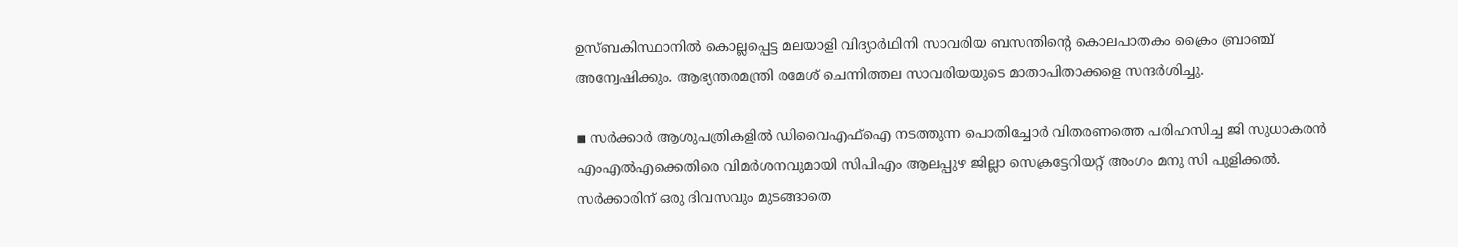ഉസ്ബകിസ്ഥാനില്‍ കൊല്ലപ്പെട്ട മലയാളി വിദ്യാര്‍ഥിനി സാവരിയ ബസന്തിന്റെ കൊലപാതകം ക്രൈം ബ്രാഞ്ച് അന്വേഷിക്കും. ആഭ്യന്തരമന്ത്രി രമേശ് ചെന്നിത്തല സാവരിയയുടെ മാതാപിതാക്കളെ സന്ദര്‍ശിച്ചു.

◾ സര്‍ക്കാര്‍ ആശുപത്രികളില്‍ ഡിവൈഎഫ്ഐ നടത്തുന്ന പൊതിച്ചോര്‍ വിതരണത്തെ പരിഹസിച്ച ജി സുധാകരന്‍ എംഎല്‍എക്കെതിരെ വിമര്‍ശനവുമായി സിപിഎം ആലപ്പുഴ ജില്ലാ സെക്രട്ടേറിയറ്റ് അംഗം മനു സി പുളിക്കല്‍. സര്‍ക്കാരിന് ഒരു ദിവസവും മുടങ്ങാതെ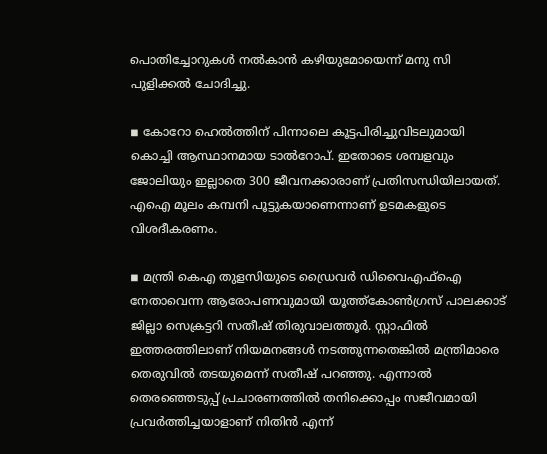പൊതിച്ചോറുകള്‍ നല്‍കാന്‍ കഴിയുമോയെന്ന് മനു സി പുളിക്കല്‍ ചോദിച്ചു.

◾ കോറോ ഹെല്‍ത്തിന് പിന്നാലെ കൂട്ടപിരിച്ചുവിടലുമായി കൊച്ചി ആസ്ഥാനമായ ടാല്‍റോപ്. ഇതോടെ ശമ്പളവും ജോലിയും ഇല്ലാതെ 300 ജീവനക്കാരാണ് പ്രതിസന്ധിയിലായത്. എഐ മൂലം കമ്പനി പൂട്ടുകയാണെന്നാണ് ഉടമകളുടെ വിശദീകരണം.

◾ മന്ത്രി കെഎ തുളസിയുടെ ഡ്രൈവര്‍ ഡിവൈഎഫ്ഐ നേതാവെന്ന ആരോപണവുമായി യൂത്ത്കോണ്‍ഗ്രസ് പാലക്കാട് ജില്ലാ സെക്രട്ടറി സതീഷ് തിരുവാലത്തൂര്‍. സ്റ്റാഫില്‍ ഇത്തരത്തിലാണ് നിയമനങ്ങള്‍ നടത്തുന്നതെങ്കില്‍ മന്ത്രിമാരെ തെരുവില്‍ തടയുമെന്ന് സതീഷ് പറഞ്ഞു. എന്നാല്‍ തെരഞ്ഞെടുപ്പ് പ്രചാരണത്തില്‍ തനിക്കൊപ്പം സജീവമായി പ്രവര്‍ത്തിച്ചയാളാണ് നിതിന്‍ എന്ന്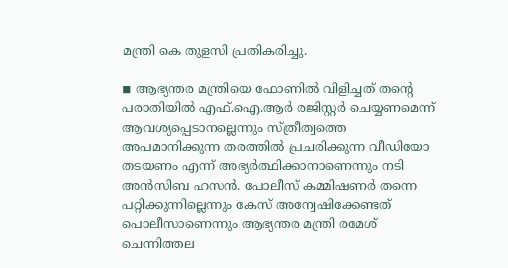മന്ത്രി കെ തുളസി പ്രതികരിച്ചു.

◾ ആഭ്യന്തര മന്ത്രിയെ ഫോണില്‍ വിളിച്ചത് തന്റെ പരാതിയില്‍ എഫ്.ഐ.ആര്‍ രജിസ്റ്റര്‍ ചെയ്യണമെന്ന് ആവശ്യപ്പെടാനല്ലെന്നും സ്ത്രീത്വത്തെ അപമാനിക്കുന്ന തരത്തില്‍ പ്രചരിക്കുന്ന വീഡിയോ തടയണം എന്ന് അഭ്യര്‍ത്ഥിക്കാനാണെന്നും നടി അന്‍സിബ ഹസന്‍. പോലീസ് കമ്മിഷണര്‍ തന്നെ പറ്റിക്കുന്നില്ലെന്നും കേസ് അന്വേഷിക്കേണ്ടത് പൊലീസാണെന്നും ആഭ്യന്തര മന്ത്രി രമേശ് ചെന്നിത്തല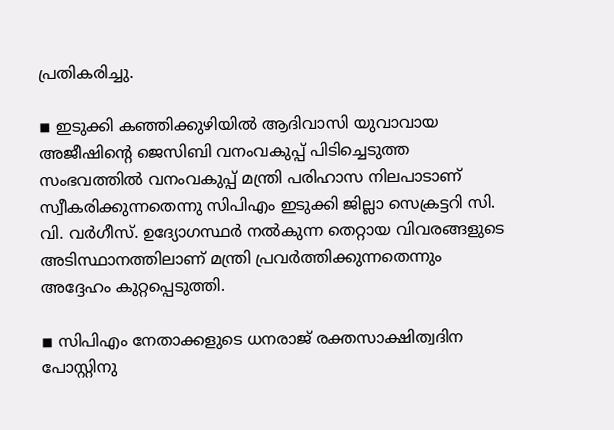പ്രതികരിച്ചു.

◾ ഇടുക്കി കഞ്ഞിക്കുഴിയില്‍ ആദിവാസി യുവാവായ അജീഷിന്റെ ജെസിബി വനംവകുപ്പ് പിടിച്ചെടുത്ത സംഭവത്തില്‍ വനംവകുപ്പ് മന്ത്രി പരിഹാസ നിലപാടാണ് സ്വീകരിക്കുന്നതെന്നു സിപിഎം ഇടുക്കി ജില്ലാ സെക്രട്ടറി സി. വി. വര്‍ഗീസ്. ഉദ്യോഗസ്ഥര്‍ നല്‍കുന്ന തെറ്റായ വിവരങ്ങളുടെ അടിസ്ഥാനത്തിലാണ് മന്ത്രി പ്രവര്‍ത്തിക്കുന്നതെന്നും അദ്ദേഹം കുറ്റപ്പെടുത്തി.

◾ സിപിഎം നേതാക്കളുടെ ധനരാജ് രക്തസാക്ഷിത്വദിന പോസ്റ്റിനു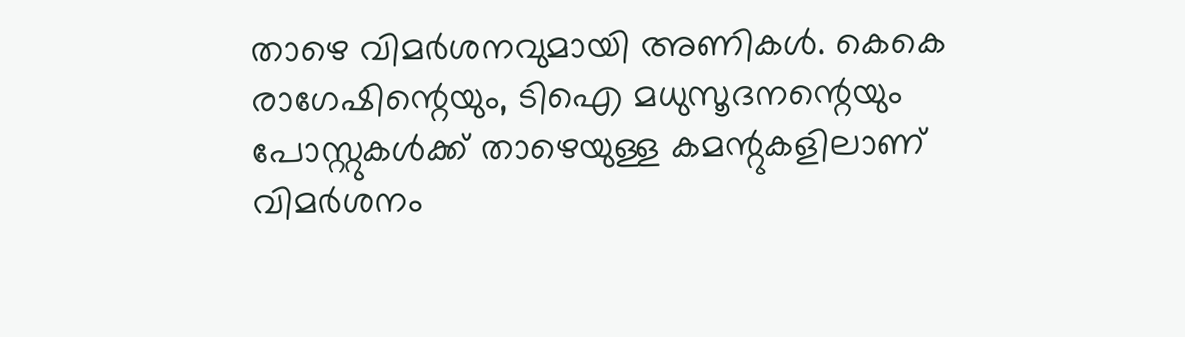താഴെ വിമര്‍ശനവുമായി അണികള്‍. കെകെ രാഗേഷിന്റെയും, ടിഐ മധുസൂദനന്റെയും പോസ്റ്റുകള്‍ക്ക് താഴെയുള്ള കമന്റുകളിലാണ് വിമര്‍ശനം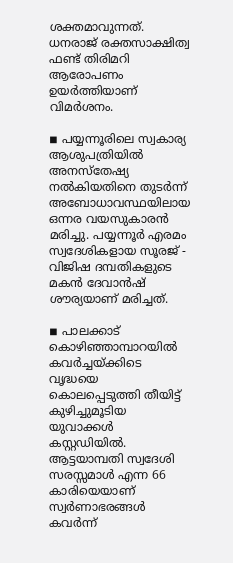ശക്തമാവുന്നത്. ധനരാജ് രക്തസാക്ഷിത്വ ഫണ്ട് തിരിമറി ആരോപണം ഉയര്‍ത്തിയാണ് വിമര്‍ശനം.

◾ പയ്യന്നൂരിലെ സ്വകാര്യ ആശുപത്രിയില്‍ അനസ്തേഷ്യ നല്‍കിയതിനെ തുടര്‍ന്ന് അബോധാവസ്ഥയിലായ ഒന്നര വയസുകാരന്‍ മരിച്ചു. പയ്യന്നൂര്‍ എരമം സ്വദേശികളായ സൂരജ് - വിജിഷ ദമ്പതികളുടെ മകന്‍ ദേവാന്‍ഷ് ശൗര്യയാണ് മരിച്ചത്.

◾ പാലക്കാട് കൊഴിഞ്ഞാമ്പാറയില്‍ കവര്‍ച്ചയ്ക്കിടെ വൃദ്ധയെ കൊലപ്പെടുത്തി തീയിട്ട് കുഴിച്ചുമൂടിയ യുവാക്കള്‍ കസ്റ്റഡിയില്‍. ആട്ടയാമ്പതി സ്വദേശി സരസ്സമാള്‍ എന്ന 66 കാരിയെയാണ് സ്വര്‍ണാഭരങ്ങള്‍ കവര്‍ന്ന്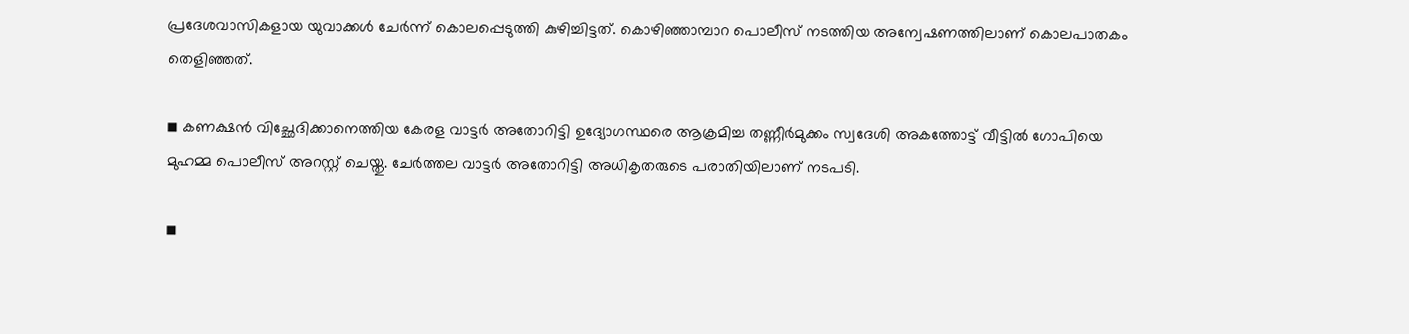പ്രദേശവാസികളായ യുവാക്കള്‍ ചേര്‍ന്ന് കൊലപ്പെടുത്തി കുഴിച്ചിട്ടത്. കൊഴിഞ്ഞാമ്പാറ പൊലീസ് നടത്തിയ അന്വേഷണത്തിലാണ് കൊലപാതകം തെളിഞ്ഞത്.

◾ കണക്ഷന്‍ വിച്ഛേദിക്കാനെത്തിയ കേരള വാട്ടര്‍ അതോറിട്ടി ഉദ്യോഗസ്ഥരെ ആക്രമിച്ച തണ്ണീര്‍മുക്കം സ്വദേശി അകത്തോട്ട് വീട്ടില്‍ ഗോപിയെ മുഹമ്മ പൊലീസ് അറസ്റ്റ് ചെയ്തു. ചേര്‍ത്തല വാട്ടര്‍ അതോറിട്ടി അധികൃതരുടെ പരാതിയിലാണ് നടപടി.

◾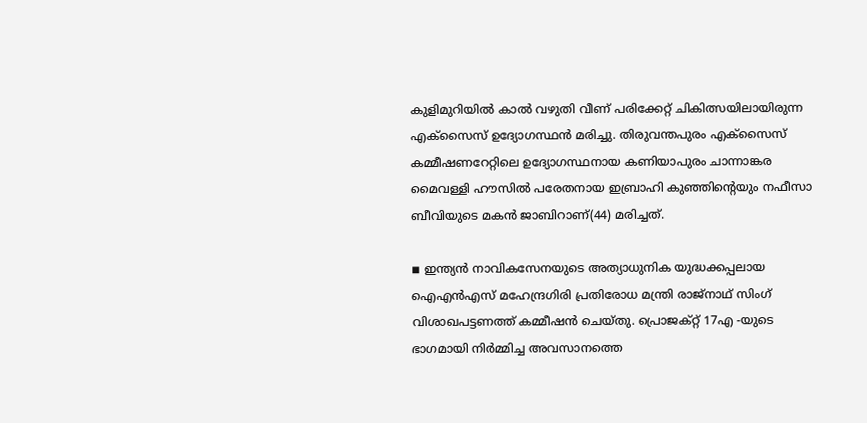കുളിമുറിയില്‍ കാല്‍ വഴുതി വീണ് പരിക്കേറ്റ് ചികിത്സയിലായിരുന്ന എക്‌സൈസ് ഉദ്യോഗസ്ഥന്‍ മരിച്ചു. തിരുവന്തപുരം എക്‌സൈസ് കമ്മീഷണറേറ്റിലെ ഉദ്യോഗസ്ഥനായ കണിയാപുരം ചാന്നാങ്കര മൈവള്ളി ഹൗസില്‍ പരേതനായ ഇബ്രാഹി കുഞ്ഞിന്റെയും നഫീസാ ബീവിയുടെ മകന്‍ ജാബിറാണ്(44) മരിച്ചത്.

◾ ഇന്ത്യന്‍ നാവികസേനയുടെ അത്യാധുനിക യുദ്ധക്കപ്പലായ ഐഎന്‍എസ് മഹേന്ദ്രഗിരി പ്രതിരോധ മന്ത്രി രാജ്നാഥ് സിംഗ് വിശാഖപട്ടണത്ത് കമ്മീഷന്‍ ചെയ്തു. പ്രൊജക്റ്റ് 17എ -യുടെ ഭാഗമായി നിര്‍മ്മിച്ച അവസാനത്തെ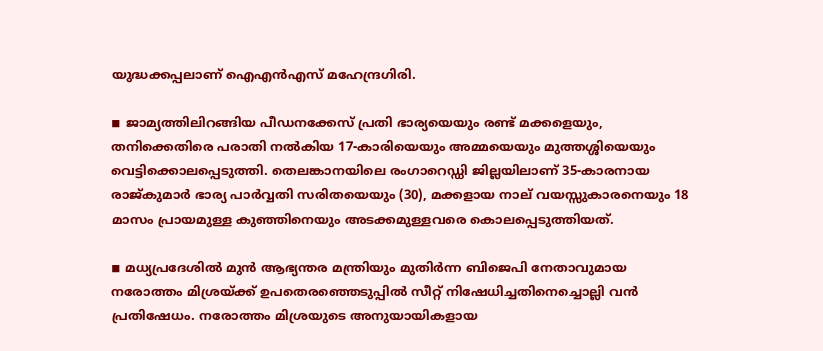യുദ്ധക്കപ്പലാണ് ഐഎന്‍എസ് മഹേന്ദ്രഗിരി.

◾ ജാമ്യത്തിലിറങ്ങിയ പീഡനക്കേസ് പ്രതി ഭാര്യയെയും രണ്ട് മക്കളെയും, തനിക്കെതിരെ പരാതി നല്‍കിയ 17-കാരിയെയും അമ്മയെയും മുത്തശ്ശിയെയും വെട്ടിക്കൊലപ്പെടുത്തി. തെലങ്കാനയിലെ രംഗാറെഡ്ഡി ജില്ലയിലാണ് 35-കാരനായ രാജ്കുമാര്‍ ഭാര്യ പാര്‍വ്വതി സരിതയെയും (30), മക്കളായ നാല് വയസ്സുകാരനെയും 18 മാസം പ്രായമുള്ള കുഞ്ഞിനെയും അടക്കമുള്ളവരെ കൊലപ്പെടുത്തിയത്.

◾ മധ്യപ്രദേശില്‍ മുന്‍ ആഭ്യന്തര മന്ത്രിയും മുതിര്‍ന്ന ബിജെപി നേതാവുമായ നരോത്തം മിശ്രയ്ക്ക് ഉപതെരഞ്ഞെടുപ്പില്‍ സീറ്റ് നിഷേധിച്ചതിനെച്ചൊല്ലി വന്‍ പ്രതിഷേധം. നരോത്തം മിശ്രയുടെ അനുയായികളായ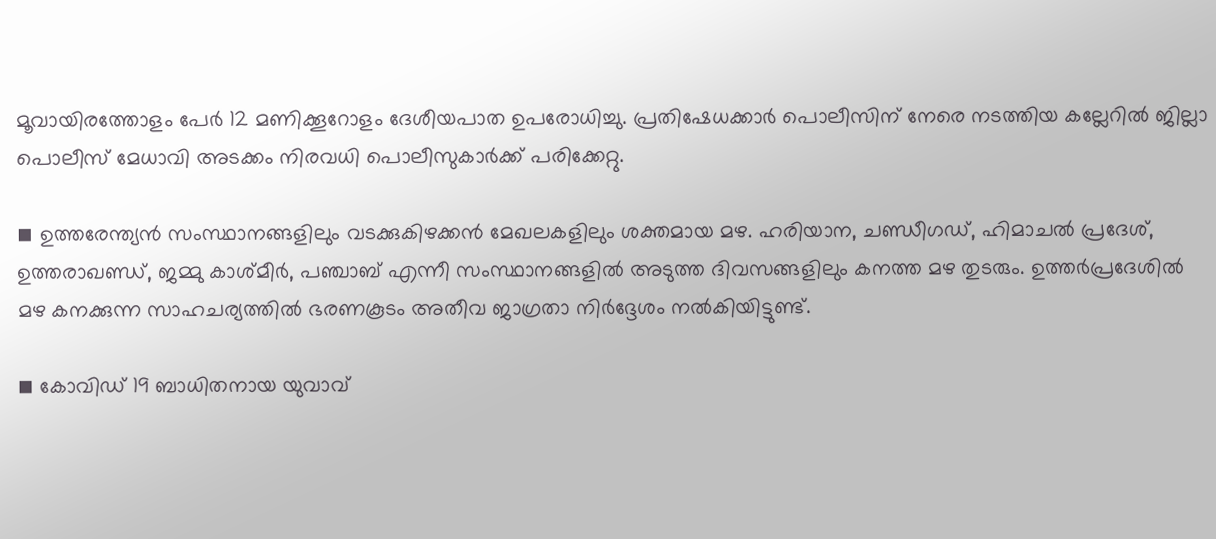മൂവായിരത്തോളം പേര്‍ 12 മണിക്കൂറോളം ദേശീയപാത ഉപരോധിച്ചു. പ്രതിഷേധക്കാര്‍ പൊലീസിന് നേരെ നടത്തിയ കല്ലേറില്‍ ജില്ലാ പൊലീസ് മേധാവി അടക്കം നിരവധി പൊലീസുകാര്‍ക്ക് പരിക്കേറ്റു.

◾ ഉത്തരേന്ത്യന്‍ സംസ്ഥാനങ്ങളിലും വടക്കുകിഴക്കന്‍ മേഖലകളിലും ശക്തമായ മഴ. ഹരിയാന, ചണ്ഡീഗഡ്, ഹിമാചല്‍ പ്രദേശ്, ഉത്തരാഖണ്ഡ്, ജമ്മു കാശ്മീര്‍, പഞ്ചാബ് എന്നീ സംസ്ഥാനങ്ങളില്‍ അടുത്ത ദിവസങ്ങളിലും കനത്ത മഴ തുടരും. ഉത്തര്‍പ്രദേശില്‍ മഴ കനക്കുന്ന സാഹചര്യത്തില്‍ ഭരണകൂടം അതീവ ജാഗ്രതാ നിര്‍ദ്ദേശം നല്‍കിയിട്ടുണ്ട്.

◾ കോവിഡ് 19 ബാധിതനായ യുവാവ്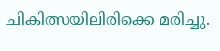ചികിത്സയിലിരിക്കെ മരിച്ചു.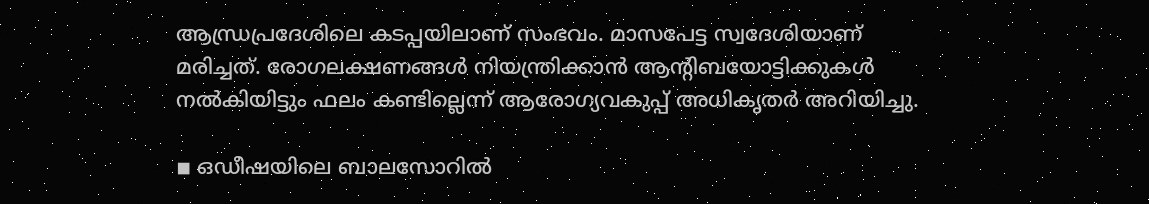ആന്ധ്രപ്രദേശിലെ കടപ്പയിലാണ് സംഭവം. മാസപേട്ട സ്വദേശിയാണ് മരിച്ചത്. രോഗലക്ഷണങ്ങള്‍ നിയന്ത്രിക്കാന്‍ ആന്റിബയോട്ടിക്കുകള്‍ നല്‍കിയിട്ടും ഫലം കണ്ടില്ലെന്ന് ആരോഗ്യവകുപ്പ് അധികൃതര്‍ അറിയിച്ചു.

◾ ഒഡീഷയിലെ ബാലസോറില്‍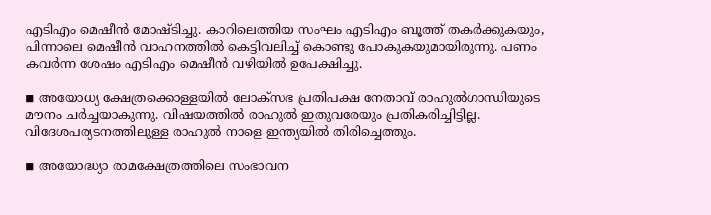എടിഎം മെഷീന്‍ മോഷ്ടിച്ചു. കാറിലെത്തിയ സംഘം എടിഎം ബൂത്ത് തകര്‍ക്കുകയും, പിന്നാലെ മെഷീന്‍ വാഹനത്തില്‍ കെട്ടിവലിച്ച് കൊണ്ടു പോകുകയുമായിരുന്നു. പണം കവര്‍ന്ന ശേഷം എടിഎം മെഷീന്‍ വഴിയില്‍ ഉപേക്ഷിച്ചു.

◾ അയോധ്യ ക്ഷേത്രക്കൊള്ളയില്‍ ലോക്സഭ പ്രതിപക്ഷ നേതാവ് രാഹുല്‍ഗാന്ധിയുടെ മൗനം ചര്‍ച്ചയാകുന്നു. വിഷയത്തില്‍ രാഹുല്‍ ഇതുവരേയും പ്രതികരിച്ചിട്ടില്ല. വിദേശപര്യടനത്തിലുള്ള രാഹുല്‍ നാളെ ഇന്ത്യയില്‍ തിരിച്ചെത്തും.

◾ അയോദ്ധ്യാ രാമക്ഷേത്രത്തിലെ സംഭാവന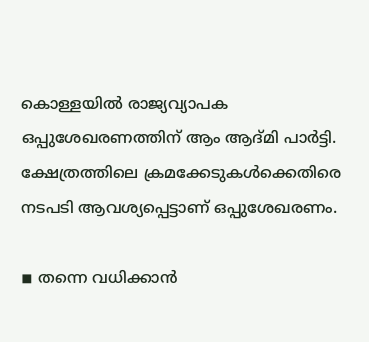കൊള്ളയില്‍ രാജ്യവ്യാപക ഒപ്പുശേഖരണത്തിന് ആം ആദ്മി പാര്‍ട്ടി. ക്ഷേത്രത്തിലെ ക്രമക്കേടുകള്‍ക്കെതിരെ നടപടി ആവശ്യപ്പെട്ടാണ് ഒപ്പുശേഖരണം.

◾ തന്നെ വധിക്കാന്‍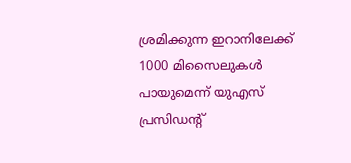ശ്രമിക്കുന്ന ഇറാനിലേക്ക് 1000 മിസൈലുകള്‍ പായുമെന്ന് യുഎസ് പ്രസിഡന്റ്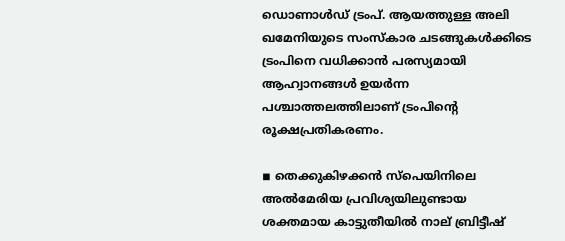ഡൊണാള്‍ഡ് ട്രംപ്. ആയത്തുള്ള അലി ഖമേനിയുടെ സംസ്‌കാര ചടങ്ങുകള്‍ക്കിടെ ട്രംപിനെ വധിക്കാന്‍ പരസ്യമായി ആഹ്വാനങ്ങള്‍ ഉയര്‍ന്ന പശ്ചാത്തലത്തിലാണ് ട്രംപിന്റെ രൂക്ഷപ്രതികരണം.

◾ തെക്കുകിഴക്കന്‍ സ്‌പെയിനിലെ അല്‍മേരിയ പ്രവിശ്യയിലുണ്ടായ ശക്തമായ കാട്ടുതീയില്‍ നാല് ബ്രിട്ടീഷ്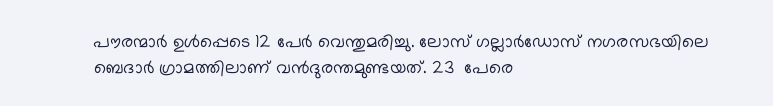പൗരന്മാര്‍ ഉള്‍പ്പെടെ 12 പേര്‍ വെന്തുമരിച്ചു. ലോസ് ഗല്ലാര്‍ഡോസ് നഗരസഭയിലെ ബെദാര്‍ ഗ്രാമത്തിലാണ് വന്‍ദുരന്തമുണ്ടയത്. 23  പേരെ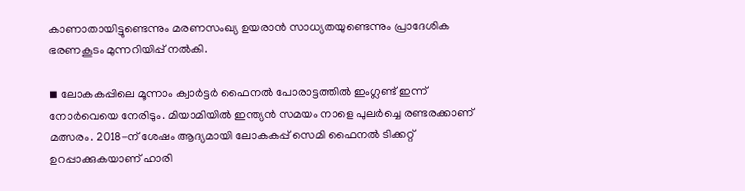കാണാതായിട്ടുണ്ടെന്നും മരണസംഖ്യ ഉയരാന്‍ സാധ്യതയുണ്ടെന്നും പ്രാദേശിക ഭരണകൂടം മുന്നറിയിപ്പ് നല്‍കി.

◾ ലോകകപ്പിലെ മൂന്നാം ക്വാര്‍ട്ടര്‍ ഫൈനല്‍ പോരാട്ടത്തില്‍ ഇംഗ്ലണ്ട് ഇന്ന് നോര്‍വെയെ നേരിടും. മിയാമിയില്‍ ഇന്ത്യന്‍ സമയം നാളെ പുലര്‍ച്ചെ രണ്ടരക്കാണ് മത്സരം. 2018-ന് ശേഷം ആദ്യമായി ലോകകപ്പ് സെമി ഫൈനല്‍ ടിക്കറ്റ് ഉറപ്പാക്കുകയാണ് ഹാരി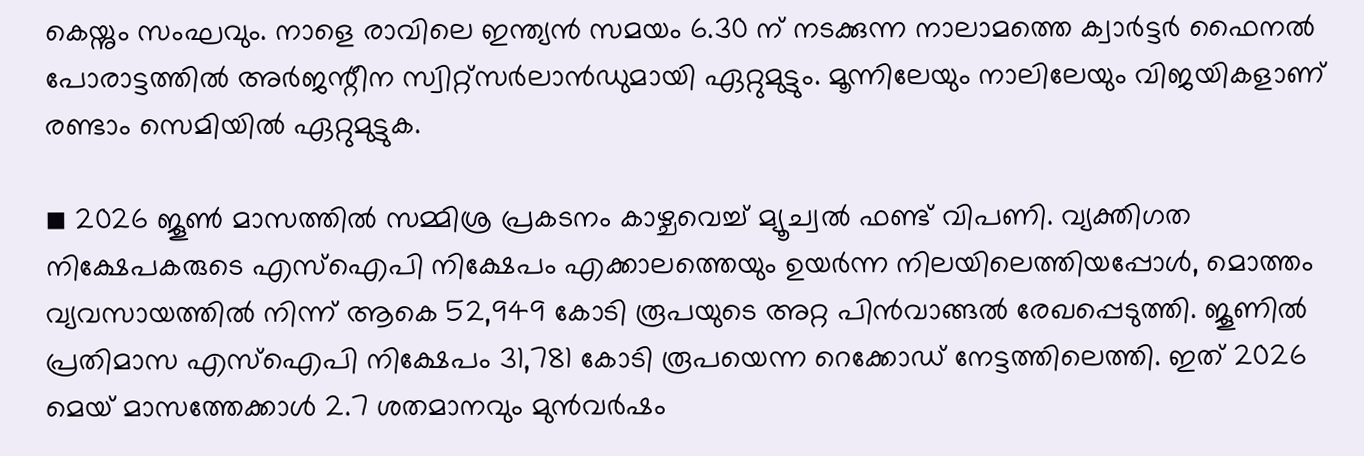കെയ്നും സംഘവും. നാളെ രാവിലെ ഇന്ത്യന്‍ സമയം 6.30 ന് നടക്കുന്ന നാലാമത്തെ ക്വാര്‍ട്ടര്‍ ഫൈനല്‍ പോരാട്ടത്തില്‍ അര്‍ജന്റീന സ്വിറ്റ്‌സര്‍ലാന്‍ഡുമായി ഏറ്റുമുട്ടും. മൂന്നിലേയും നാലിലേയും വിജയികളാണ് രണ്ടാം സെമിയില്‍ ഏറ്റുമുട്ടുക.

◾ 2026 ജൂണ്‍ മാസത്തില്‍ സമ്മിശ്ര പ്രകടനം കാഴ്ചവെച്ച് മ്യൂച്വല്‍ ഫണ്ട് വിപണി. വ്യക്തിഗത നിക്ഷേപകരുടെ എസ്‌ഐപി നിക്ഷേപം എക്കാലത്തെയും ഉയര്‍ന്ന നിലയിലെത്തിയപ്പോള്‍, മൊത്തം വ്യവസായത്തില്‍ നിന്ന് ആകെ 52,949 കോടി രൂപയുടെ അറ്റ പിന്‍വാങ്ങല്‍ രേഖപ്പെടുത്തി. ജൂണില്‍ പ്രതിമാസ എസ്‌ഐപി നിക്ഷേപം 31,781 കോടി രൂപയെന്ന റെക്കോഡ് നേട്ടത്തിലെത്തി. ഇത് 2026 മെയ് മാസത്തേക്കാള്‍ 2.7 ശതമാനവും മുന്‍വര്‍ഷം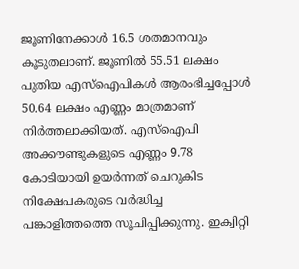ജൂണിനേക്കാള്‍ 16.5 ശതമാനവും കൂടുതലാണ്. ജൂണില്‍ 55.51 ലക്ഷം പുതിയ എസ്‌ഐപികള്‍ ആരംഭിച്ചപ്പോള്‍ 50.64 ലക്ഷം എണ്ണം മാത്രമാണ് നിര്‍ത്തലാക്കിയത്. എസ്‌ഐപി അക്കൗണ്ടുകളുടെ എണ്ണം 9.78 കോടിയായി ഉയര്‍ന്നത് ചെറുകിട നിക്ഷേപകരുടെ വര്‍ദ്ധിച്ച പങ്കാളിത്തത്തെ സൂചിപ്പിക്കുന്നു. ഇക്വിറ്റി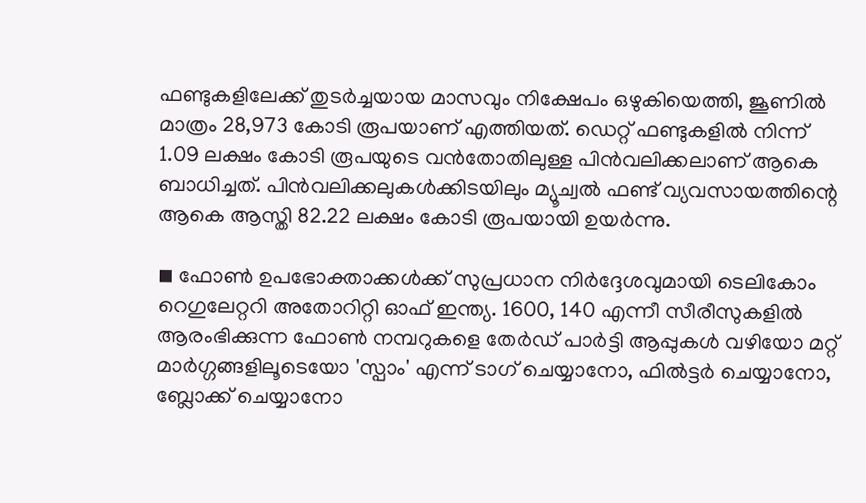ഫണ്ടുകളിലേക്ക് തുടര്‍ച്ചയായ മാസവും നിക്ഷേപം ഒഴുകിയെത്തി, ജൂണില്‍ മാത്രം 28,973 കോടി രൂപയാണ് എത്തിയത്. ഡെറ്റ് ഫണ്ടുകളില്‍ നിന്ന് 1.09 ലക്ഷം കോടി രൂപയുടെ വന്‍തോതിലുള്ള പിന്‍വലിക്കലാണ് ആകെ ബാധിച്ചത്. പിന്‍വലിക്കലുകള്‍ക്കിടയിലും മ്യൂച്വല്‍ ഫണ്ട് വ്യവസായത്തിന്റെ ആകെ ആസ്തി 82.22 ലക്ഷം കോടി രൂപയായി ഉയര്‍ന്നു.

◾ ഫോണ്‍ ഉപഭോക്താക്കള്‍ക്ക് സുപ്രധാന നിര്‍ദ്ദേശവുമായി ടെലികോം റെഗുലേറ്ററി അതോറിറ്റി ഓഫ് ഇന്ത്യ. 1600, 140 എന്നീ സീരീസുകളില്‍ ആരംഭിക്കുന്ന ഫോണ്‍ നമ്പറുകളെ തേര്‍ഡ് പാര്‍ട്ടി ആപ്പുകള്‍ വഴിയോ മറ്റ് മാര്‍ഗ്ഗങ്ങളിലൂടെയോ 'സ്പാം' എന്ന് ടാഗ് ചെയ്യാനോ, ഫില്‍ട്ടര്‍ ചെയ്യാനോ, ബ്ലോക്ക് ചെയ്യാനോ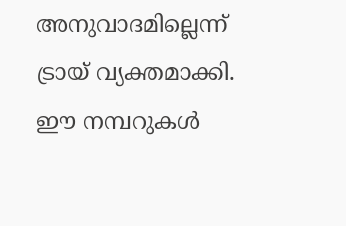അനുവാദമില്ലെന്ന് ട്രായ് വ്യക്തമാക്കി. ഈ നമ്പറുകള്‍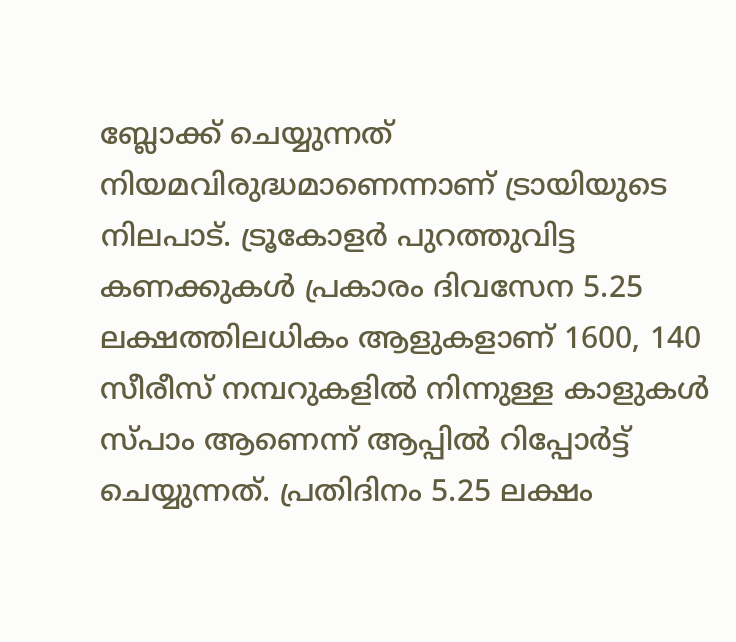ബ്ലോക്ക് ചെയ്യുന്നത് നിയമവിരുദ്ധമാണെന്നാണ് ട്രായിയുടെ നിലപാട്. ട്രൂകോളര്‍ പുറത്തുവിട്ട കണക്കുകള്‍ പ്രകാരം ദിവസേന 5.25 ലക്ഷത്തിലധികം ആളുകളാണ് 1600, 140 സീരീസ് നമ്പറുകളില്‍ നിന്നുള്ള കാളുകള്‍ സ്പാം ആണെന്ന് ആപ്പില്‍ റിപ്പോര്‍ട്ട് ചെയ്യുന്നത്. പ്രതിദിനം 5.25 ലക്ഷം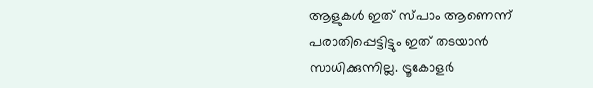ആളുകള്‍ ഇത് സ്പാം ആണെന്ന് പരാതിപ്പെട്ടിട്ടും ഇത് തടയാന്‍ സാധിക്കുന്നില്ല. ട്രൂകോളര്‍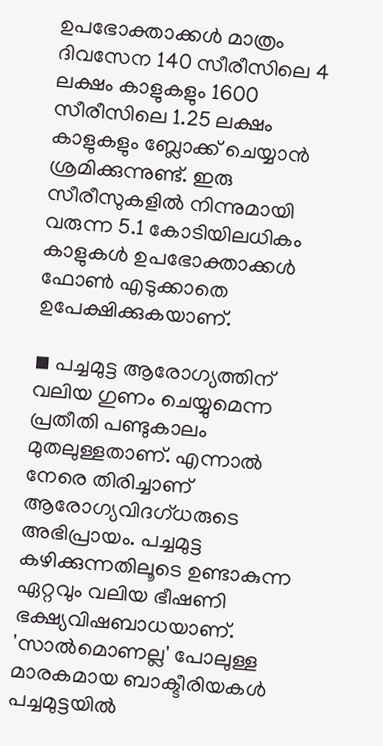ഉപഭോക്താക്കള്‍ മാത്രം ദിവസേന 140 സീരീസിലെ 4 ലക്ഷം കാളുകളും 1600 സീരീസിലെ 1.25 ലക്ഷം കാളുകളും ബ്ലോക്ക് ചെയ്യാന്‍ ശ്രമിക്കുന്നുണ്ട്. ഇരു സീരീസുകളില്‍ നിന്നുമായി വരുന്ന 5.1 കോടിയിലധികം കാളുകള്‍ ഉപഭോക്താക്കള്‍ ഫോണ്‍ എടുക്കാതെ ഉപേക്ഷിക്കുകയാണ്.

◾ പച്ചമുട്ട ആരോഗ്യത്തിന് വലിയ ഗുണം ചെയ്യുമെന്ന പ്രതീതി പണ്ടുകാലം മുതലുള്ളതാണ്. എന്നാല്‍ നേരെ തിരിച്ചാണ് ആരോഗ്യവിദഗ്ധരുടെ അഭിപ്രായം. പച്ചമുട്ട കഴിക്കുന്നതിലൂടെ ഉണ്ടാകുന്ന ഏറ്റവും വലിയ ഭീഷണി ഭക്ഷ്യവിഷബാധയാണ്. 'സാല്‍മൊണല്ല' പോലുള്ള മാരകമായ ബാക്ടീരിയകള്‍ പച്ചമുട്ടയില്‍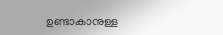ഉണ്ടാകാനുള്ള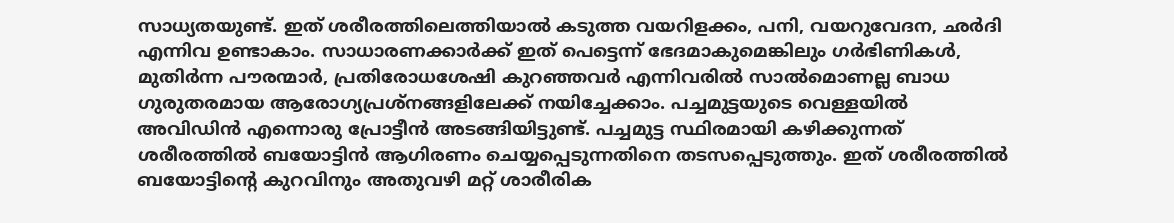സാധ്യതയുണ്ട്. ഇത് ശരീരത്തിലെത്തിയാല്‍ കടുത്ത വയറിളക്കം, പനി, വയറുവേദന, ഛര്‍ദി എന്നിവ ഉണ്ടാകാം. സാധാരണക്കാര്‍ക്ക് ഇത് പെട്ടെന്ന് ഭേദമാകുമെങ്കിലും ഗര്‍ഭിണികള്‍, മുതിര്‍ന്ന പൗരന്മാര്‍, പ്രതിരോധശേഷി കുറഞ്ഞവര്‍ എന്നിവരില്‍ സാല്‍മൊണല്ല ബാധ ഗുരുതരമായ ആരോഗ്യപ്രശ്നങ്ങളിലേക്ക് നയിച്ചേക്കാം. പച്ചമുട്ടയുടെ വെള്ളയില്‍ അവിഡിന്‍ എന്നൊരു പ്രോട്ടീന്‍ അടങ്ങിയിട്ടുണ്ട്. പച്ചമുട്ട സ്ഥിരമായി കഴിക്കുന്നത് ശരീരത്തില്‍ ബയോട്ടിന്‍ ആഗിരണം ചെയ്യപ്പെടുന്നതിനെ തടസപ്പെടുത്തും. ഇത് ശരീരത്തില്‍ ബയോട്ടിന്റെ കുറവിനും അതുവഴി മറ്റ് ശാരീരിക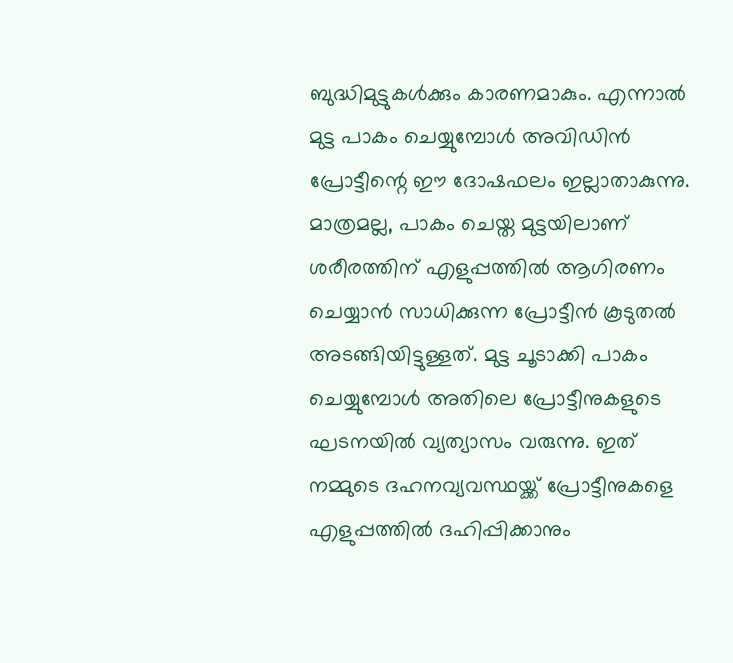ബുദ്ധിമുട്ടുകള്‍ക്കും കാരണമാകും. എന്നാല്‍ മുട്ട പാകം ചെയ്യുമ്പോള്‍ അവിഡിന്‍ പ്രോട്ടീന്റെ ഈ ദോഷഫലം ഇല്ലാതാകുന്നു. മാത്രമല്ല, പാകം ചെയ്ത മുട്ടയിലാണ് ശരീരത്തിന് എളുപ്പത്തില്‍ ആഗിരണം ചെയ്യാന്‍ സാധിക്കുന്ന പ്രോട്ടീന്‍ കൂടുതല്‍ അടങ്ങിയിട്ടുള്ളത്. മുട്ട ചൂടാക്കി പാകം ചെയ്യുമ്പോള്‍ അതിലെ പ്രോട്ടീനുകളുടെ ഘടനയില്‍ വ്യത്യാസം വരുന്നു. ഇത് നമ്മുടെ ദഹനവ്യവസ്ഥയ്ക്ക് പ്രോട്ടീനുകളെ എളുപ്പത്തില്‍ ദഹിപ്പിക്കാനും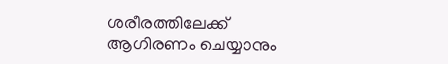ശരീരത്തിലേക്ക് ആഗിരണം ചെയ്യാനും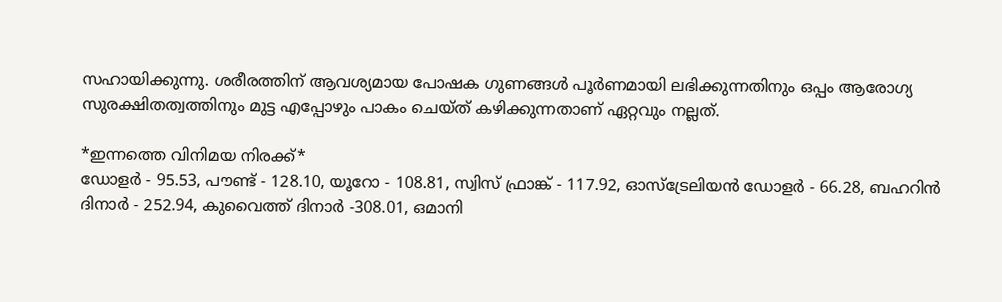സഹായിക്കുന്നു. ശരീരത്തിന് ആവശ്യമായ പോഷക ഗുണങ്ങള്‍ പൂര്‍ണമായി ലഭിക്കുന്നതിനും ഒപ്പം ആരോഗ്യ സുരക്ഷിതത്വത്തിനും മുട്ട എപ്പോഴും പാകം ചെയ്ത് കഴിക്കുന്നതാണ് ഏറ്റവും നല്ലത്.

*ഇന്നത്തെ വിനിമയ നിരക്ക്*
ഡോളര്‍ - 95.53, പൗണ്ട് - 128.10, യൂറോ - 108.81, സ്വിസ് ഫ്രാങ്ക് - 117.92, ഓസ്‌ട്രേലിയന്‍ ഡോളര്‍ - 66.28, ബഹറിന്‍ ദിനാര്‍ - 252.94, കുവൈത്ത് ദിനാര്‍ -308.01, ഒമാനി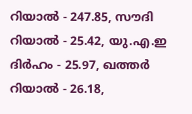റിയാല്‍ - 247.85, സൗദി റിയാല്‍ - 25.42, യു.എ.ഇ ദിര്‍ഹം - 25.97, ഖത്തര്‍ റിയാല്‍ - 26.18,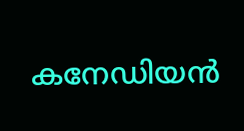കനേഡിയന്‍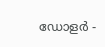ഡോളര്‍ -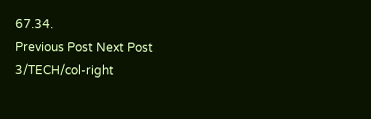67.34.
Previous Post Next Post
3/TECH/col-right